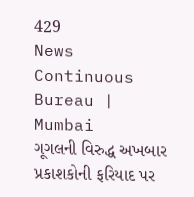429
News Continuous Bureau | Mumbai
ગૂગલની વિરુદ્ધ અખબાર પ્રકાશકોની ફરિયાદ પર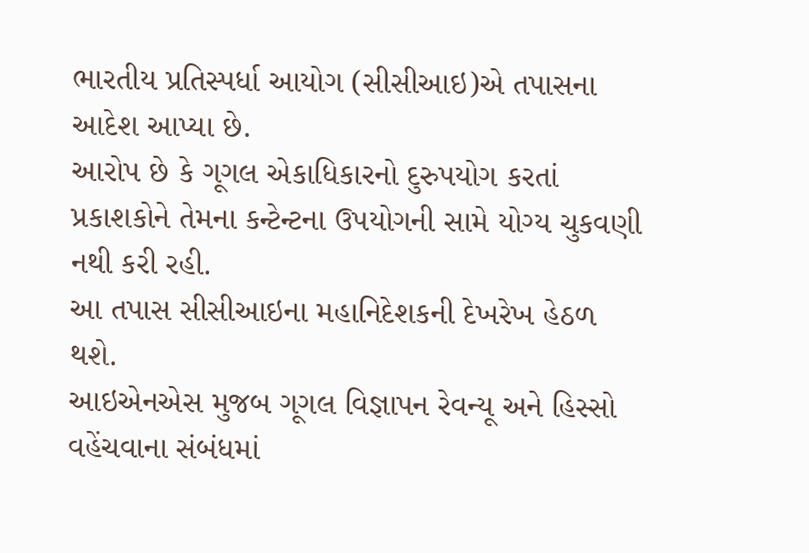ભારતીય પ્રતિસ્પર્ધા આયોગ (સીસીઆઇ)એ તપાસના આદેશ આપ્યા છે.
આરોપ છે કે ગૂગલ એકાધિકારનો દુરુપયોગ કરતાં પ્રકાશકોને તેમના કન્ટેન્ટના ઉપયોગની સામે યોગ્ય ચુકવણી નથી કરી રહી.
આ તપાસ સીસીઆઇના મહાનિદેશકની દેખરેખ હેઠળ થશે.
આઇએનએસ મુજબ ગૂગલ વિજ્ઞાપન રેવન્યૂ અને હિસ્સો વહેંચવાના સંબંધમાં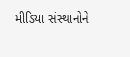મીડિયા સંસ્થાનોને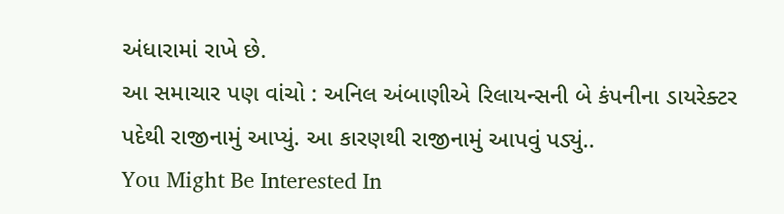અંધારામાં રાખે છે.
આ સમાચાર પણ વાંચો : અનિલ અંબાણીએ રિલાયન્સની બે કંપનીના ડાયરેક્ટર પદેથી રાજીનામું આપ્યું. આ કારણથી રાજીનામું આપવું પડ્યું..
You Might Be Interested In